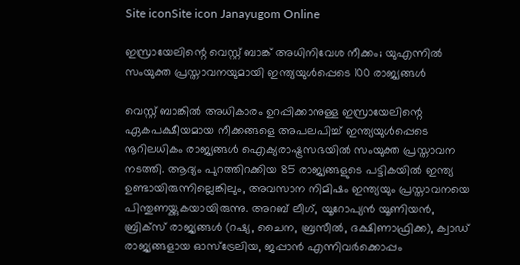Site iconSite icon Janayugom Online

ഇസ്രായേലിന്റെ വെസ്റ്റ് ബാങ്ക് അധിനിവേശ നീക്കം; യുഎന്നിൽ സംയുക്ത പ്രസ്താവനയുമായി ഇന്ത്യയുൾപ്പെടെ 100 രാജ്യങ്ങൾ

വെസ്റ്റ് ബാങ്കിൽ അധികാരം ഉറപ്പിക്കാനുള്ള ഇസ്രായേലിന്റെ ഏകപക്ഷീയമായ നീക്കങ്ങളെ അപലപിച്ച് ഇന്ത്യയുൾപ്പെടെ നൂറിലധികം രാജ്യങ്ങൾ ഐക്യരാഷ്ട്രസഭയിൽ സംയുക്ത പ്രസ്താവന നടത്തി. ആദ്യം പുറത്തിറക്കിയ 85 രാജ്യങ്ങളുടെ പട്ടികയിൽ ഇന്ത്യ ഉണ്ടായിരുന്നില്ലെങ്കിലും, അവസാന നിമിഷം ഇന്ത്യയും പ്രസ്താവനയെ പിന്തുണയ്ക്കുകയായിരുന്നു. അറബ് ലീഗ്, യൂറോപ്യൻ യൂണിയൻ, ബ്രിക്സ് രാജ്യങ്ങൾ (റഷ്യ, ചൈന, ബ്രസീൽ, ദക്ഷിണാഫ്രിക്ക), ക്വാഡ് രാജ്യങ്ങളായ ഓസ്‌ട്രേലിയ, ജപ്പാൻ എന്നിവർക്കൊപ്പം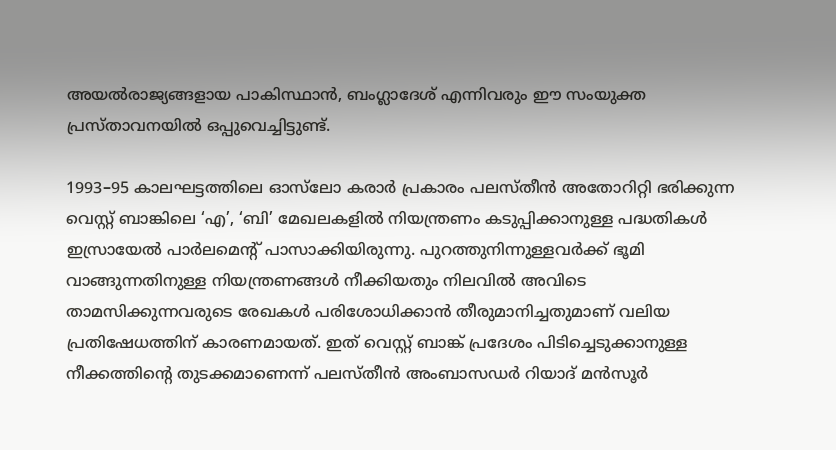അയൽരാജ്യങ്ങളായ പാകിസ്ഥാൻ, ബംഗ്ലാദേശ് എന്നിവരും ഈ സംയുക്ത പ്രസ്താവനയിൽ ഒപ്പുവെച്ചിട്ടുണ്ട്.

1993–95 കാലഘട്ടത്തിലെ ഓസ്‌ലോ കരാർ പ്രകാരം പലസ്തീൻ അതോറിറ്റി ഭരിക്കുന്ന വെസ്റ്റ് ബാങ്കിലെ ‘എ’, ‘ബി’ മേഖലകളിൽ നിയന്ത്രണം കടുപ്പിക്കാനുള്ള പദ്ധതികൾ ഇസ്രായേൽ പാർലമെന്റ് പാസാക്കിയിരുന്നു. പുറത്തുനിന്നുള്ളവർക്ക് ഭൂമി വാങ്ങുന്നതിനുള്ള നിയന്ത്രണങ്ങൾ നീക്കിയതും നിലവിൽ അവിടെ താമസിക്കുന്നവരുടെ രേഖകൾ പരിശോധിക്കാൻ തീരുമാനിച്ചതുമാണ് വലിയ പ്രതിഷേധത്തിന് കാരണമായത്. ഇത് വെസ്റ്റ് ബാങ്ക് പ്രദേശം പിടിച്ചെടുക്കാനുള്ള നീക്കത്തിന്റെ തുടക്കമാണെന്ന് പലസ്തീൻ അംബാസഡർ റിയാദ് മൻസൂർ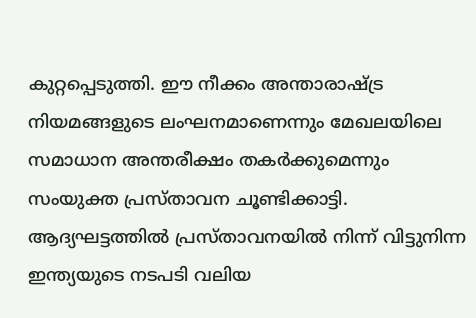കുറ്റപ്പെടുത്തി. ഈ നീക്കം അന്താരാഷ്ട്ര നിയമങ്ങളുടെ ലംഘനമാണെന്നും മേഖലയിലെ സമാധാന അന്തരീക്ഷം തകർക്കുമെന്നും സംയുക്ത പ്രസ്താവന ചൂണ്ടിക്കാട്ടി. ആദ്യഘട്ടത്തിൽ പ്രസ്താവനയിൽ നിന്ന് വിട്ടുനിന്ന ഇന്ത്യയുടെ നടപടി വലിയ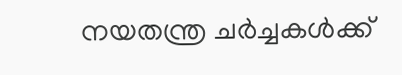നയതന്ത്ര ചർച്ചകൾക്ക്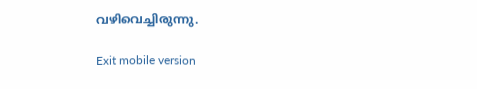വഴിവെച്ചിരുന്നു.

Exit mobile version